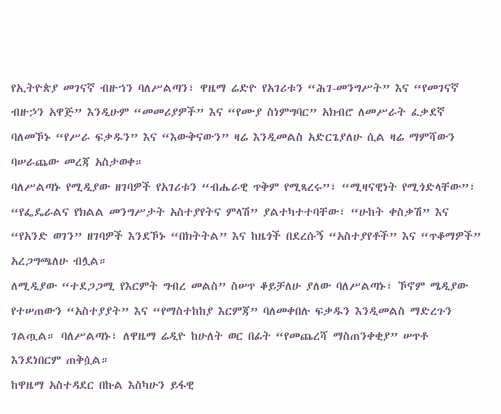የኢትዮጵያ መገናኛ ብዙኀን ባለሥልጣን፣ ዋዜማ ሬድዮ የአገሪቱን “ሕገ-መንግሥት” እና “የመገናኛ ብዙኃን አዋጅ” እንዲሁም “መመሪያዎች” እና “የሙያ ስነምግባር” አክብሮ ለመሥራት ፈቃደኛ ባለመኾኑ “የሥራ ፍቃዱን” እና “እውቅናውን” ዛሬ እንዲመልስ አድርጌያለሁ ሲል ዛሬ ማምሻውን ባሠራጨው መረጃ አስታወቀ።
ባለሥልጣኑ የሚዲያው ዘገባዎች የአገሪቱን “ብሔራዊ ጥቅም የሚጻረሩ”፣ “ሚዛናዊነት የሚጎድላቸው”፣ “የፌዴራልና የክልል መንግሥታት አስተያየትና ምላሽ” ያልተካተተባቸው፣ “ሁከት ቀስቃሽ” እና “የአንድ ወገን” ዘገባዎች እንደኾኑ “በክትትል” እና ከዜጎች በደረሱኝ “አስተያየቶች” እና “ጥቆማዎች” አረጋግጫለሁ ብሏል።
ለሚዲያው “ተደጋጋሚ የእርምት ግብረ መልስ” ስሠጥ ቆይቻለሁ ያለው ባለሥልጣኑ፣ ኾኖም ሜዲያው የተሠጠውን “አስተያያት” እና “የማስተከከያ እርምጃ” ባለመቀበሉ ፍቃዱን እንዲመልስ ማድረጉን ገልጧል። ባለሥልጣኑ፣ ለዋዜማ ሬዲዮ ከሁለት ወር በፊት “የመጨረሻ ማስጠንቀቂያ” ሠጥቶ እንደነበርም ጠቅሷል።
ከዋዜማ አስተዳደር በኩል እስካሁን ይፋዊ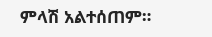ምላሽ አልተሰጠም።